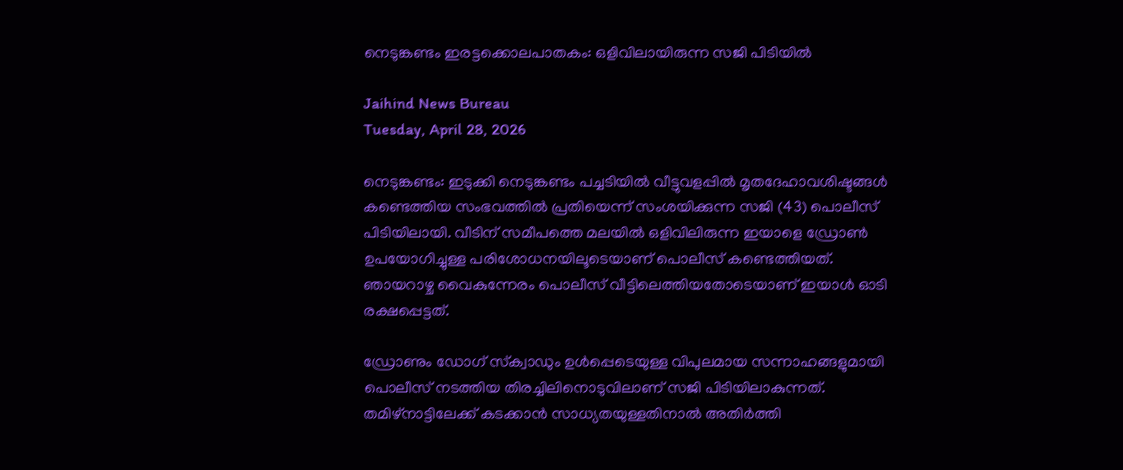നെടുങ്കണ്ടം ഇരട്ടക്കൊലപാതകം: ഒളിവിലായിരുന്ന സജി പിടിയില്‍

Jaihind News Bureau
Tuesday, April 28, 2026

നെടുങ്കണ്ടം: ഇടുക്കി നെടുങ്കണ്ടം പച്ചടിയില്‍ വീട്ടുവളപ്പില്‍ മൃതദേഹാവശിഷ്ടങ്ങള്‍ കണ്ടെത്തിയ സംഭവത്തില്‍ പ്രതിയെന്ന് സംശയിക്കുന്ന സജി (43) പൊലീസ് പിടിയിലായി. വീടിന് സമീപത്തെ മലയില്‍ ഒളിവിലിരുന്ന ഇയാളെ ഡ്രോണ്‍ ഉപയോഗിച്ചുള്ള പരിശോധനയിലൂടെയാണ് പൊലീസ് കണ്ടെത്തിയത്. ഞായറാഴ്ച വൈകുന്നേരം പൊലീസ് വീട്ടിലെത്തിയതോടെയാണ് ഇയാള്‍ ഓടി രക്ഷപ്പെട്ടത്.

ഡ്രോണും ഡോഗ് സ്‌ക്വാഡും ഉള്‍പ്പെടെയുള്ള വിപുലമായ സന്നാഹങ്ങളുമായി പൊലീസ് നടത്തിയ തിരച്ചിലിനൊടുവിലാണ് സജി പിടിയിലാകുന്നത്. തമിഴ്നാട്ടിലേക്ക് കടക്കാന്‍ സാധ്യതയുള്ളതിനാല്‍ അതിര്‍ത്തി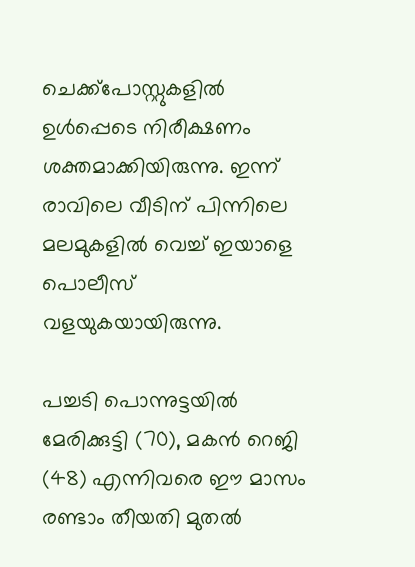ചെക്ക്പോസ്റ്റുകളില്‍ ഉള്‍പ്പെടെ നിരീക്ഷണം ശക്തമാക്കിയിരുന്നു. ഇന്ന് രാവിലെ വീടിന് പിന്നിലെ മലമുകളില്‍ വെച്ച് ഇയാളെ പൊലീസ് വളയുകയായിരുന്നു.

പച്ചടി പൊന്നുട്ടയില്‍ മേരിക്കുട്ടി (70), മകന്‍ റെജി (48) എന്നിവരെ ഈ മാസം രണ്ടാം തീയതി മുതല്‍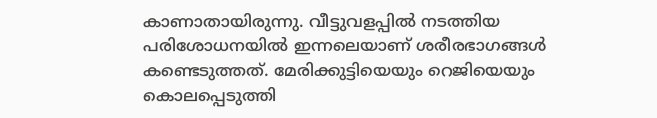കാണാതായിരുന്നു. വീട്ടുവളപ്പില്‍ നടത്തിയ പരിശോധനയില്‍ ഇന്നലെയാണ് ശരീരഭാഗങ്ങള്‍ കണ്ടെടുത്തത്. മേരിക്കുട്ടിയെയും റെജിയെയും കൊലപ്പെടുത്തി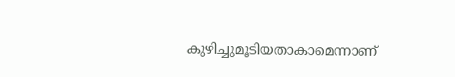കുഴിച്ചുമൂടിയതാകാമെന്നാണ്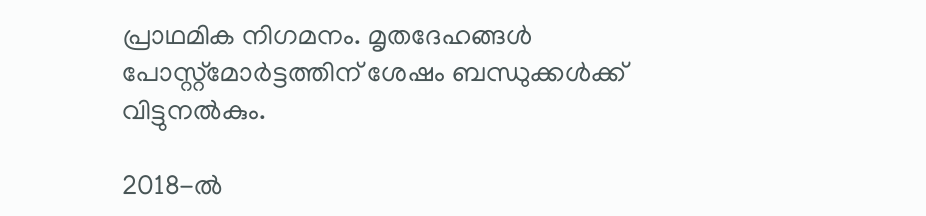പ്രാഥമിക നിഗമനം. മൃതദേഹങ്ങള്‍ പോസ്റ്റ്മോര്‍ട്ടത്തിന് ശേഷം ബന്ധുക്കള്‍ക്ക് വിട്ടുനല്‍കും.

2018-ല്‍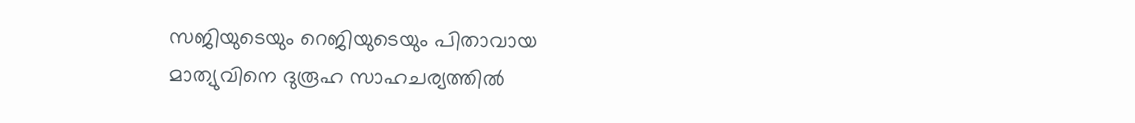സജിയുടെയും റെജിയുടെയും പിതാവായ മാത്യുവിനെ ദുരൂഹ സാഹചര്യത്തില്‍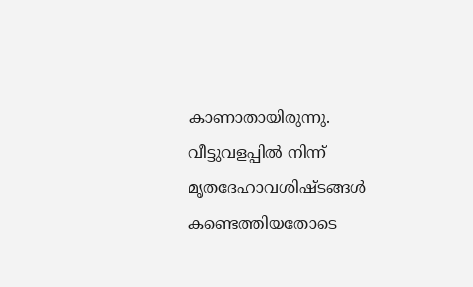കാണാതായിരുന്നു. വീട്ടുവളപ്പില്‍ നിന്ന് മൃതദേഹാവശിഷ്ടങ്ങള്‍ കണ്ടെത്തിയതോടെ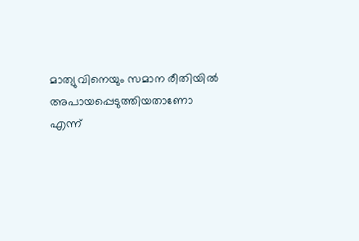മാത്യുവിനെയും സമാന രീതിയില്‍ അപായപ്പെടുത്തിയതാണോ എന്ന്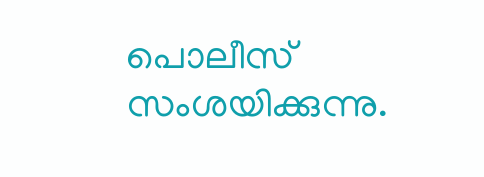പൊലീസ് സംശയിക്കുന്നു.